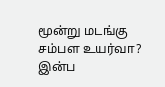மூன்று மடங்கு சம்பள உயர்வா? இன்ப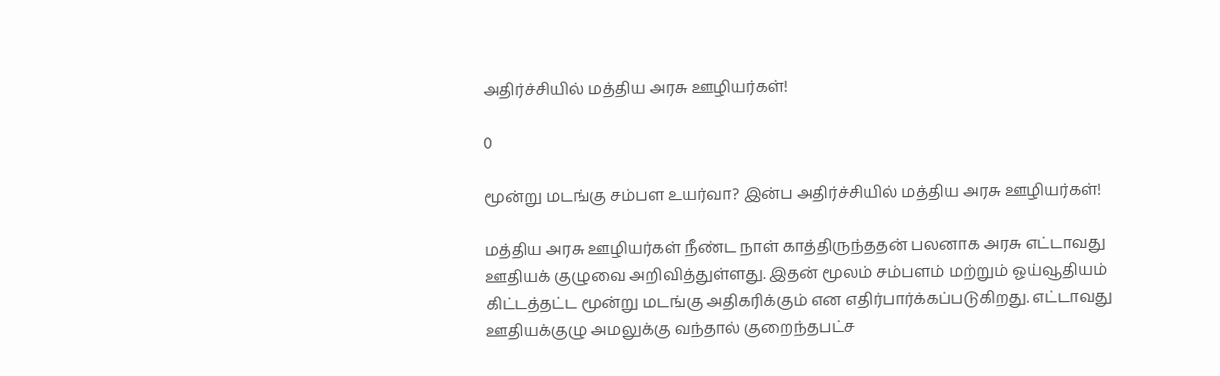அதிர்ச்சியில் மத்திய அரசு ஊழியர்கள்!

0

மூன்று மடங்கு சம்பள உயர்வா? இன்ப அதிர்ச்சியில் மத்திய அரசு ஊழியர்கள்!

மத்திய அரசு ஊழியர்கள் நீண்ட நாள் காத்திருந்ததன் பலனாக அரசு எட்டாவது ஊதியக் குழுவை அறிவித்துள்ளது. இதன் மூலம் சம்பளம் மற்றும் ஓய்வூதியம் கிட்டத்தட்ட மூன்று மடங்கு அதிகரிக்கும் என எதிர்பார்க்கப்படுகிறது. எட்டாவது ஊதியக்குழு அமலுக்கு வந்தால் குறைந்தபட்ச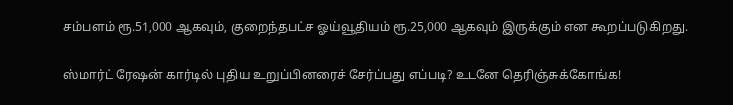சம்பளம் ரூ.51,000 ஆகவும், குறைந்தபட்ச ஓய்வூதியம் ரூ.25,000 ஆகவும் இருக்கும் என கூறப்படுகிறது.

ஸ்மார்ட் ரேஷன் கார்டில் புதிய உறுப்பினரைச் சேர்ப்பது எப்படி? உடனே தெரிஞ்சுக்கோங்க!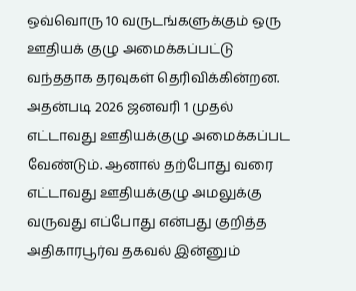ஒவ்வொரு 10 வருடங்களுக்கும் ஒரு ஊதியக் குழு அமைக்கப்பட்டு வந்ததாக தரவுகள் தெரிவிக்கின்றன. அதன்படி 2026 ஜனவரி 1 முதல் எட்டாவது ஊதியக்குழு அமைக்கப்பட வேண்டும். ஆனால் தற்போது வரை எட்டாவது ஊதியக்குழு அமலுக்கு வருவது எப்போது என்பது குறித்த அதிகாரபூர்வ தகவல் இன்னும்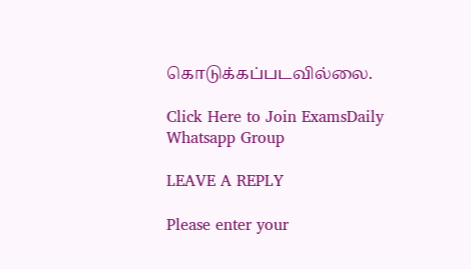கொடுக்கப்படவில்லை.

Click Here to Join ExamsDaily Whatsapp Group

LEAVE A REPLY

Please enter your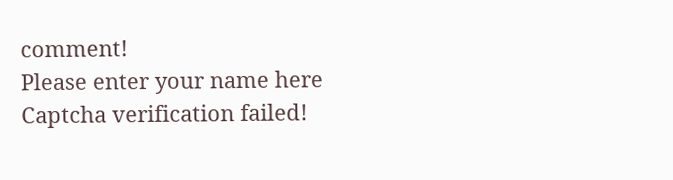comment!
Please enter your name here
Captcha verification failed!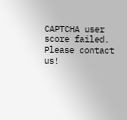CAPTCHA user score failed. Please contact us!